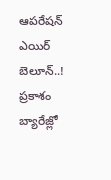ఆపరేషన్ ఎయిర్ బెలూన్..! ప్రకాశం బ్యారేజ్లో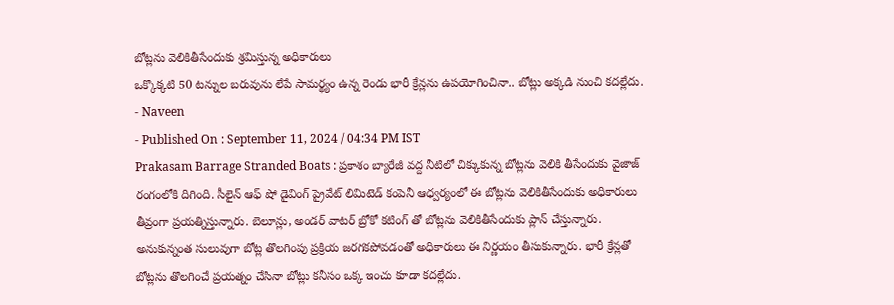బోట్లను వెలికితీసేందుకు శ్రమిస్తున్న అధికారులు
ఒక్కొక్కటి 50 టన్నుల బరువును లేపే సామర్థ్యం ఉన్న రెండు భారీ క్రేన్లను ఉపయోగించినా.. బోట్లు అక్కడి నుంచి కదల్లేదు.
- Naveen
- Published On : September 11, 2024 / 04:34 PM IST
Prakasam Barrage Stranded Boats : ప్రకాశం బ్యారేజీ వద్ద నీటిలో చిక్కుకున్న బోట్లను వెలికి తీసేందుకు వైజాజ్ రంగంలోకి దిగింది. సీలైన్ ఆఫ్ షో డైవింగ్ ప్రైవేట్ లిమిటెడ్ కంపెనీ ఆధ్వర్యంలో ఈ బోట్లను వెలికితీసేందుకు అధికారులు తీవ్రంగా ప్రయత్నిస్తున్నారు. బెలూన్లు, అండర్ వాటర్ బ్రోకో కటింగ్ తో బోట్లను వెలికితీసేందుకు ప్లాన్ చేస్తున్నారు. అనుకున్నంత సులువుగా బోట్ల తొలగింపు ప్రక్రియ జరగకపోవడంతో అధికారులు ఈ నిర్ణయం తీసుకున్నారు. భారీ క్రేన్లతో బోట్లను తొలగించే ప్రయత్నం చేసినా బోట్లు కనీసం ఒక్క ఇంచు కూడా కదల్లేదు.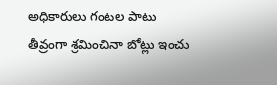అధికారులు గంటల పాటు తీవ్రంగా శ్రమించినా బోట్లు ఇంచు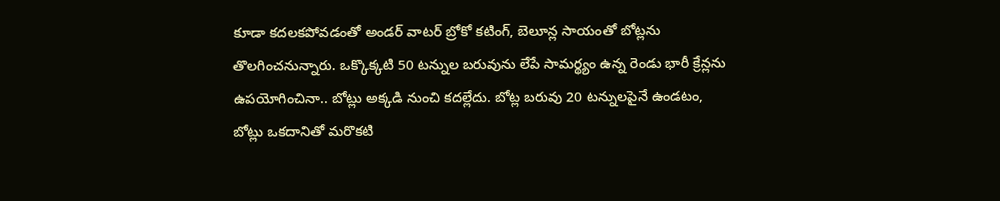కూడా కదలకపోవడంతో అండర్ వాటర్ బ్రోకో కటింగ్, బెలూన్ల సాయంతో బోట్లను తొలగించనున్నారు. ఒక్కొక్కటి 50 టన్నుల బరువును లేపే సామర్థ్యం ఉన్న రెండు భారీ క్రేన్లను ఉపయోగించినా.. బోట్లు అక్కడి నుంచి కదల్లేదు. బోట్ల బరువు 20 టన్నులపైనే ఉండటం, బోట్లు ఒకదానితో మరొకటి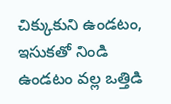చిక్కుకుని ఉండటం, ఇసుకతో నిండి ఉండటం వల్ల ఒత్తిడి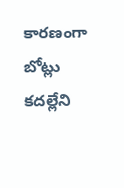కారణంగా బోట్లు కదల్లేని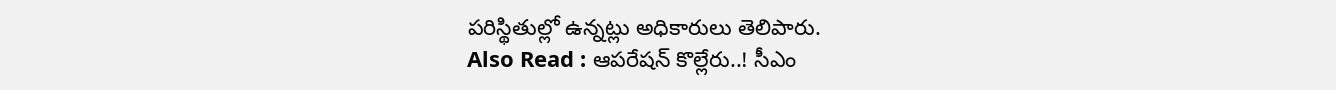పరిస్థితుల్లో ఉన్నట్లు అధికారులు తెలిపారు.
Also Read : ఆపరేషన్ కొల్లేరు..! సీఎం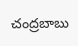చంద్రబాబు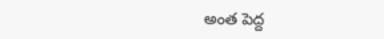అంత పెద్ద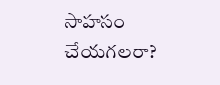సాహసం చేయగలరా?